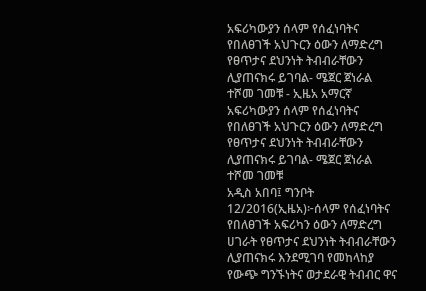አፍሪካውያን ሰላም የሰፈነባትና የበለፀገች አህጉርን ዕውን ለማድረግ የፀጥታና ደህንነት ትብብራቸውን ሊያጠናክሩ ይገባል- ሜጀር ጀነራል ተሾመ ገመቹ - ኢዜአ አማርኛ
አፍሪካውያን ሰላም የሰፈነባትና የበለፀገች አህጉርን ዕውን ለማድረግ የፀጥታና ደህንነት ትብብራቸውን ሊያጠናክሩ ይገባል- ሜጀር ጀነራል ተሾመ ገመቹ
አዲስ አበባ፤ ግንቦት 12/2016(ኢዜአ)፦ሰላም የሰፈነባትና የበለፀገች አፍሪካን ዕውን ለማድረግ ሀገራት የፀጥታና ደህንነት ትብብራቸውን ሊያጠናክሩ እንደሚገባ የመከላከያ የውጭ ግንኙነትና ወታደራዊ ትብብር ዋና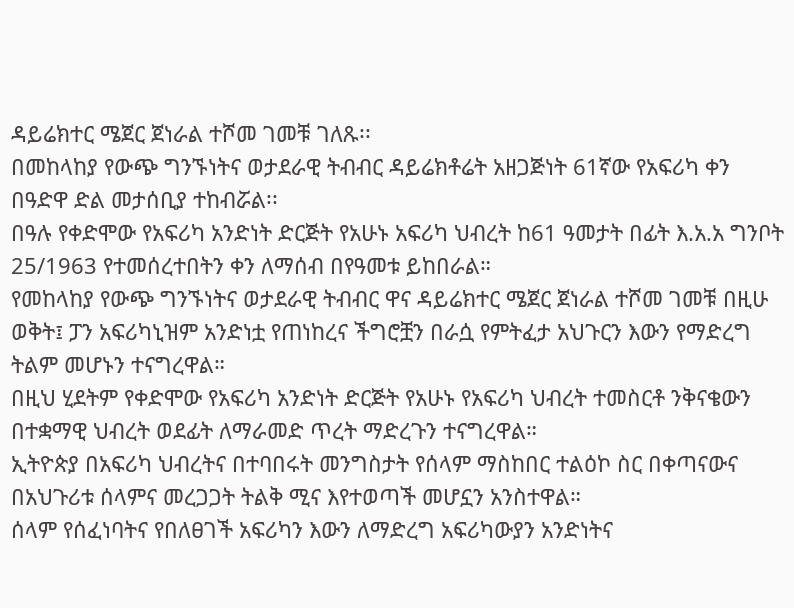ዳይሬክተር ሜጀር ጀነራል ተሾመ ገመቹ ገለጹ፡፡
በመከላከያ የውጭ ግንኙነትና ወታደራዊ ትብብር ዳይሬክቶሬት አዘጋጅነት 61ኛው የአፍሪካ ቀን በዓድዋ ድል መታሰቢያ ተከብሯል፡፡
በዓሉ የቀድሞው የአፍሪካ አንድነት ድርጅት የአሁኑ አፍሪካ ህብረት ከ61 ዓመታት በፊት እ.አ.አ ግንቦት 25/1963 የተመሰረተበትን ቀን ለማሰብ በየዓመቱ ይከበራል።
የመከላከያ የውጭ ግንኙነትና ወታደራዊ ትብብር ዋና ዳይሬክተር ሜጀር ጀነራል ተሾመ ገመቹ በዚሁ ወቅት፤ ፓን አፍሪካኒዝም አንድነቷ የጠነከረና ችግሮቿን በራሷ የምትፈታ አህጉርን እውን የማድረግ ትልም መሆኑን ተናግረዋል።
በዚህ ሂደትም የቀድሞው የአፍሪካ አንድነት ድርጅት የአሁኑ የአፍሪካ ህብረት ተመስርቶ ንቅናቄውን በተቋማዊ ህብረት ወደፊት ለማራመድ ጥረት ማድረጉን ተናግረዋል።
ኢትዮጵያ በአፍሪካ ህብረትና በተባበሩት መንግስታት የሰላም ማስከበር ተልዕኮ ስር በቀጣናውና በአህጉሪቱ ሰላምና መረጋጋት ትልቅ ሚና እየተወጣች መሆኗን አንስተዋል።
ሰላም የሰፈነባትና የበለፀገች አፍሪካን እውን ለማድረግ አፍሪካውያን አንድነትና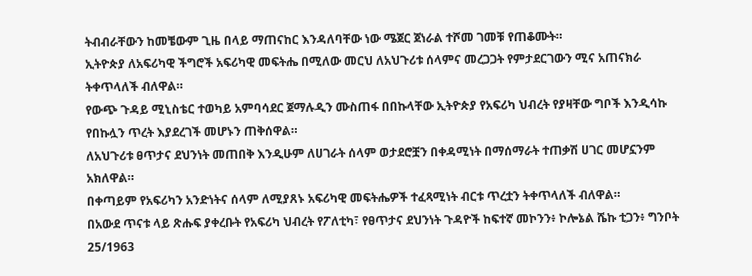ትብብራቸውን ከመቼውም ጊዜ በላይ ማጠናከር እንዳለባቸው ነው ሜጀር ጀነራል ተሾመ ገመቹ የጠቆሙት።
ኢትዮጵያ ለአፍሪካዊ ችግሮች አፍሪካዊ መፍትሔ በሚለው መርህ ለአህጉሪቱ ሰላምና መረጋጋት የምታደርገውን ሚና አጠናክራ ትቀጥላለች ብለዋል።
የውጭ ጉዳይ ሚኒስቴር ተወካይ አምባሳደር ጀማሉዲን ሙስጠፋ በበኩላቸው ኢትዮጵያ የአፍሪካ ህብረት የያዛቸው ግቦች እንዲሳኩ የበኩሏን ጥረት እያደረገች መሆኑን ጠቅሰዋል።
ለአህጉሪቱ ፀጥታና ደህንነት መጠበቅ እንዲሁም ለሀገራት ሰላም ወታደሮቿን በቀዳሚነት በማሰማራት ተጠቃሽ ሀገር መሆኗንም አክለዋል።
በቀጣይም የአፍሪካን አንድነትና ሰላም ለሚያጸኑ አፍሪካዊ መፍትሔዎች ተፈጻሚነት ብርቱ ጥረቷን ትቀጥላለች ብለዋል።
በአውደ ጥናቱ ላይ ጽሑፍ ያቀረቡት የአፍሪካ ህብረት የፖለቲካ፣ የፀጥታና ደህንነት ጉዳዮች ከፍተኛ መኮንን፥ ኮሎኔል ሼኩ ቲጋን፥ ግንቦት 25/1963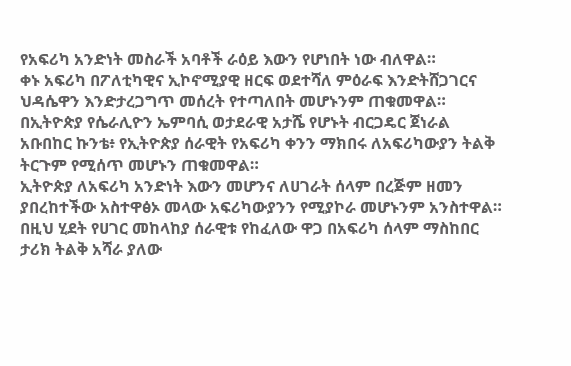የአፍሪካ አንድነት መስራች አባቶች ራዕይ እውን የሆነበት ነው ብለዋል።
ቀኑ አፍሪካ በፖለቲካዊና ኢኮኖሚያዊ ዘርፍ ወደተሻለ ምዕራፍ እንድትሸጋገርና ህዳሴዋን እንድታረጋግጥ መሰረት የተጣለበት መሆኑንም ጠቁመዋል።
በኢትዮጵያ የሴራሊዮን ኤምባሲ ወታደራዊ አታሼ የሆኑት ብርጋዴር ጀነራል አቡበከር ኩንቴ፥ የኢትዮጵያ ሰራዊት የአፍሪካ ቀንን ማክበሩ ለአፍሪካውያን ትልቅ ትርጉም የሚሰጥ መሆኑን ጠቁመዋል።
ኢትዮጵያ ለአፍሪካ አንድነት እውን መሆንና ለሀገራት ሰላም በረጅም ዘመን ያበረከተችው አስተዋፅኦ መላው አፍሪካውያንን የሚያኮራ መሆኑንም አንስተዋል።
በዚህ ሂደት የሀገር መከላከያ ሰራዊቱ የከፈለው ዋጋ በአፍሪካ ሰላም ማስከበር ታሪክ ትልቅ አሻራ ያለው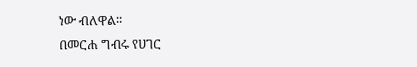ነው ብለዋል።
በመርሐ ግብሩ የሀገር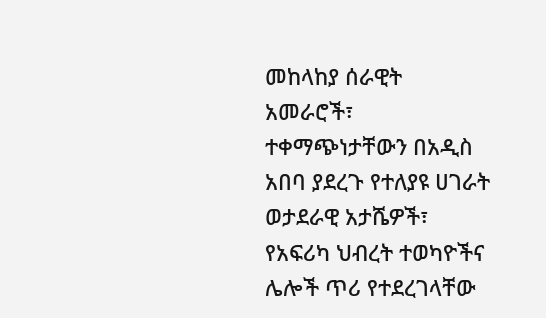መከላከያ ሰራዊት አመራሮች፣ ተቀማጭነታቸውን በአዲስ አበባ ያደረጉ የተለያዩ ሀገራት ወታደራዊ አታሼዎች፣ የአፍሪካ ህብረት ተወካዮችና ሌሎች ጥሪ የተደረገላቸው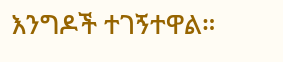እንግዶች ተገኝተዋል።